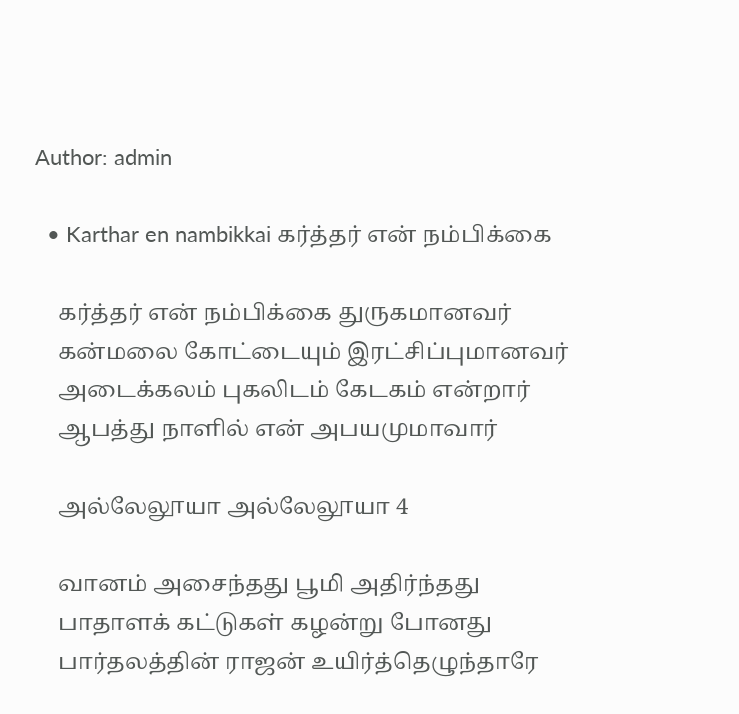Author: admin

  • Karthar en nambikkai கர்த்தர் என் நம்பிக்கை

    கர்த்தர் என் நம்பிக்கை துருகமானவர்
    கன்மலை கோட்டையும் இரட்சிப்புமானவர்
    அடைக்கலம் புகலிடம் கேடகம் என்றார்
    ஆபத்து நாளில் என் அபயமுமாவார்

    அல்லேலூயா அல்லேலூயா 4

    வானம் அசைந்தது பூமி அதிர்ந்தது
    பாதாளக் கட்டுகள் கழன்று போனது
    பார்தலத்தின் ராஜன் உயிர்த்தெழுந்தாரே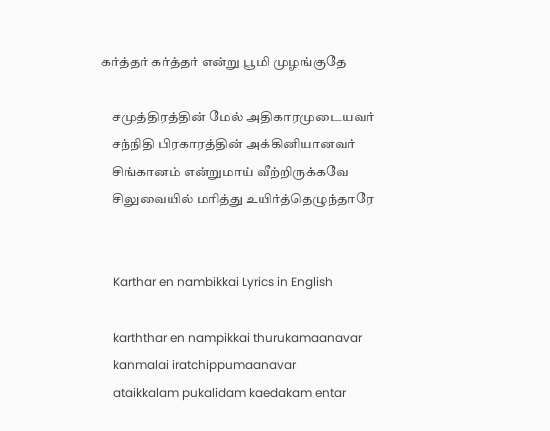கர்த்தர் கர்த்தர் என்று பூமி முழங்குதே

    சமுத்திரத்தின் மேல் அதிகாரமுடையவர்
    சந்நிதி பிரகாரத்தின் அக்கினியானவர்
    சிங்கானம் என்றுமாய் வீற்றிருக்கவே
    சிலுவையில் மரித்து உயிர்த்தெழுந்தாரே


    Karthar en nambikkai Lyrics in English

    karththar en nampikkai thurukamaanavar
    kanmalai iratchippumaanavar
    ataikkalam pukalidam kaedakam entar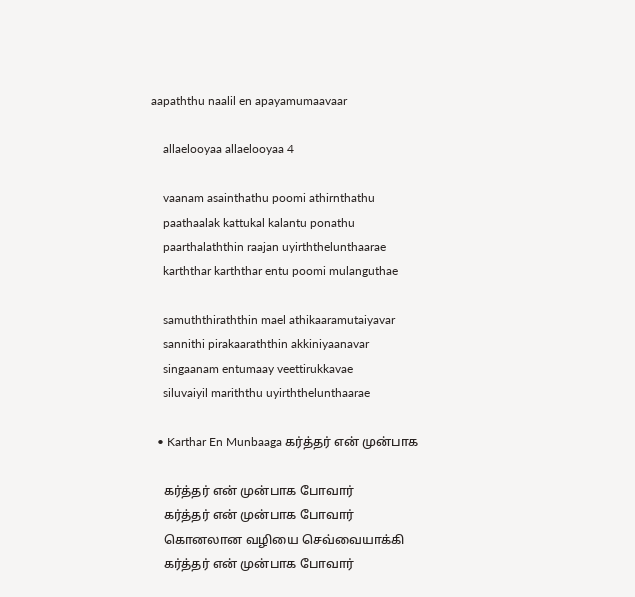aapaththu naalil en apayamumaavaar

    allaelooyaa allaelooyaa 4

    vaanam asainthathu poomi athirnthathu
    paathaalak kattukal kalantu ponathu
    paarthalaththin raajan uyirththelunthaarae
    karththar karththar entu poomi mulanguthae

    samuththiraththin mael athikaaramutaiyavar
    sannithi pirakaaraththin akkiniyaanavar
    singaanam entumaay veettirukkavae
    siluvaiyil mariththu uyirththelunthaarae

  • Karthar En Munbaaga கர்த்தர் என் முன்பாக

    கர்த்தர் என் முன்பாக போவார்
    கர்த்தர் என் முன்பாக போவார்
    கொனலான வழியை செவ்வையாக்கி
    கர்த்தர் என் முன்பாக போவார்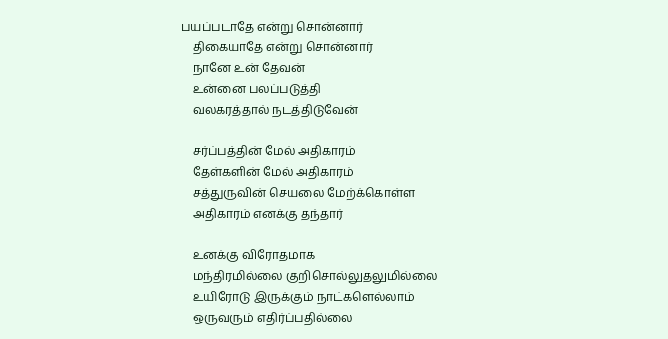பயப்படாதே என்று சொன்னார்
    திகையாதே என்று சொன்னார்
    நானே உன் தேவன்
    உன்னை பலப்படுத்தி
    வலகரத்தால் நடத்திடுவேன்

    சர்ப்பத்தின் மேல் அதிகாரம்
    தேள்களின் மேல் அதிகாரம்
    சத்துருவின் செயலை மேற்க்கொள்ள
    அதிகாரம் எனக்கு தந்தார்

    உனக்கு விரோதமாக
    மந்திரமில்லை குறிசொல்லுதலுமில்லை
    உயிரோடு இருக்கும் நாட்களெல்லாம்
    ஒருவரும் எதிர்ப்பதில்லை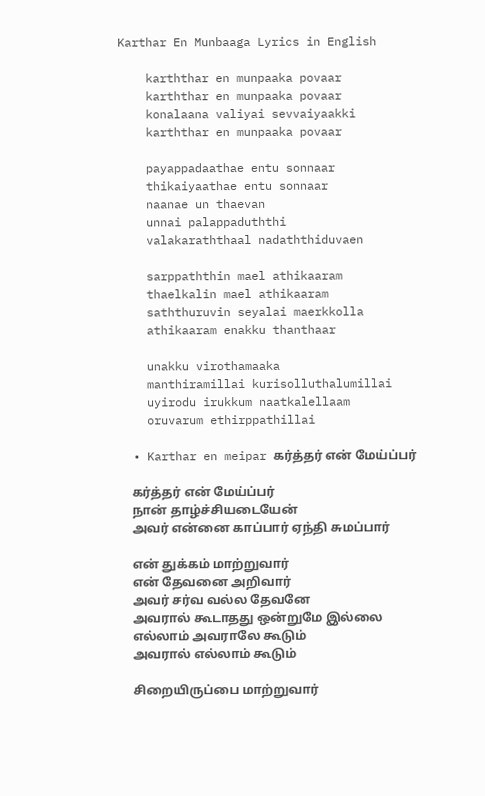Karthar En Munbaaga Lyrics in English

    karththar en munpaaka povaar
    karththar en munpaaka povaar
    konalaana valiyai sevvaiyaakki
    karththar en munpaaka povaar

    payappadaathae entu sonnaar
    thikaiyaathae entu sonnaar
    naanae un thaevan
    unnai palappaduththi
    valakaraththaal nadaththiduvaen

    sarppaththin mael athikaaram
    thaelkalin mael athikaaram
    saththuruvin seyalai maerkkolla
    athikaaram enakku thanthaar

    unakku virothamaaka
    manthiramillai kurisolluthalumillai
    uyirodu irukkum naatkalellaam
    oruvarum ethirppathillai

  • Karthar en meipar கர்த்தர் என் மேய்ப்பர்

    கர்த்தர் என் மேய்ப்பர்
    நான் தாழ்ச்சியடையேன்
    அவர் என்னை காப்பார் ஏந்தி சுமப்பார்

    என் துக்கம் மாற்றுவார்
    என் தேவனை அறிவார்
    அவர் சர்வ வல்ல தேவனே
    அவரால் கூடாதது ஒன்றுமே இல்லை
    எல்லாம் அவராலே கூடும்
    அவரால் எல்லாம் கூடும்

    சிறையிருப்பை மாற்றுவார்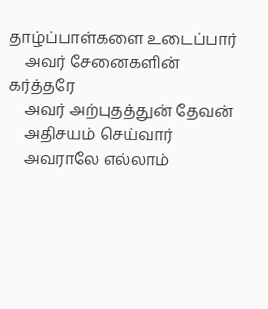தாழ்ப்பாள்களை உடைப்பார்
    அவர் சேனைகளின் கர்த்தரே
    அவர் அற்புதத்துன் தேவன்
    அதிசயம் செய்வார்
    அவராலே எல்லாம்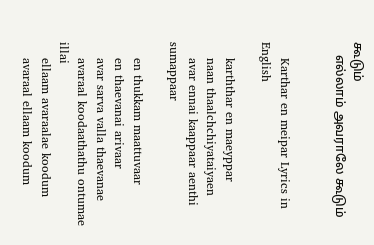கூடும்
    எல்லாம் அவராலே கூடும்


    Karthar en meipar Lyrics in English

    karththar en maeyppar
    naan thaalchchiyataiyaen
    avar ennai kaappaar aenthi sumappaar

    en thukkam maattuvaar
    en thaevanai arivaar
    avar sarva valla thaevanae
    avaraal koodaathathu ontumae illai
    ellaam avaraalae koodum
    avaraal ellaam koodum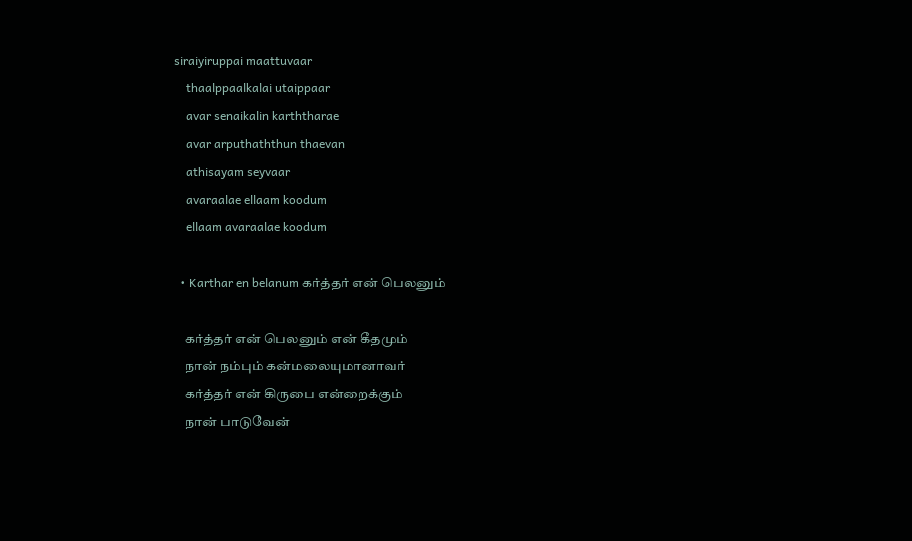siraiyiruppai maattuvaar
    thaalppaalkalai utaippaar
    avar senaikalin karththarae
    avar arputhaththun thaevan
    athisayam seyvaar
    avaraalae ellaam koodum
    ellaam avaraalae koodum

  • Karthar en belanum கர்த்தர் என் பெலனும்

    கர்த்தர் என் பெலனும் என் கீதமும்
    நான் நம்பும் கன்மலையுமானாவர்
    கர்த்தர் என் கிருபை என்றைக்கும்
    நான் பாடுவேன்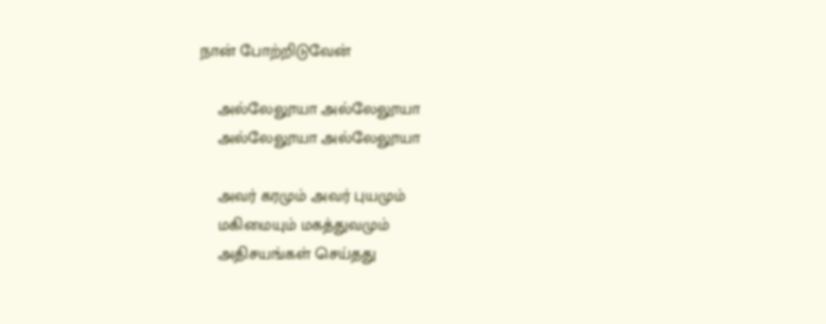நான் போற்றிடுவேன்

    அல்லேலூயா அல்லேலூயா
    அல்லேலூயா அல்லேலூயா

    அவர் கரமும் அவர் புயமும்
    மகிமையும் மகத்துவமும்
    அதிசயங்கள் செய்தது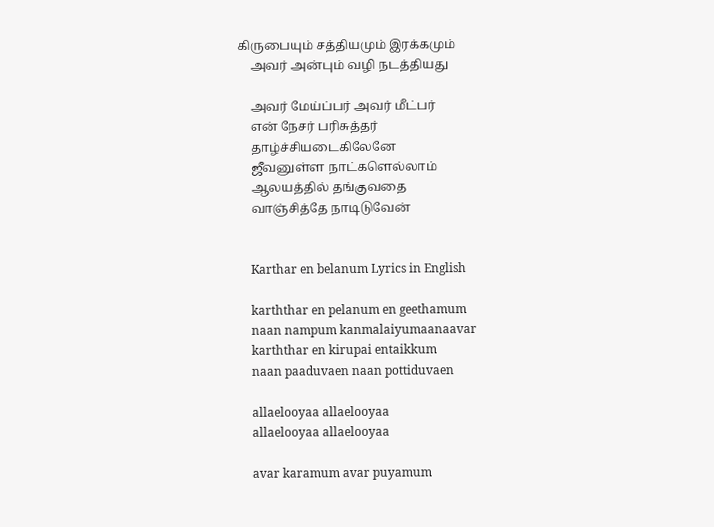கிருபையும் சத்தியமும் இரக்கமும்
    அவர் அன்பும் வழி நடத்தியது

    அவர் மேய்ப்பர் அவர் மீட்பர்
    என் நேசர் பரிசுத்தர்
    தாழ்ச்சியடைகிலேனே
    ஜீவனுள்ள நாட்களெல்லாம்
    ஆலயத்தில் தங்குவதை
    வாஞ்சித்தே நாடிடுவேன்


    Karthar en belanum Lyrics in English

    karththar en pelanum en geethamum
    naan nampum kanmalaiyumaanaavar
    karththar en kirupai entaikkum
    naan paaduvaen naan pottiduvaen

    allaelooyaa allaelooyaa
    allaelooyaa allaelooyaa

    avar karamum avar puyamum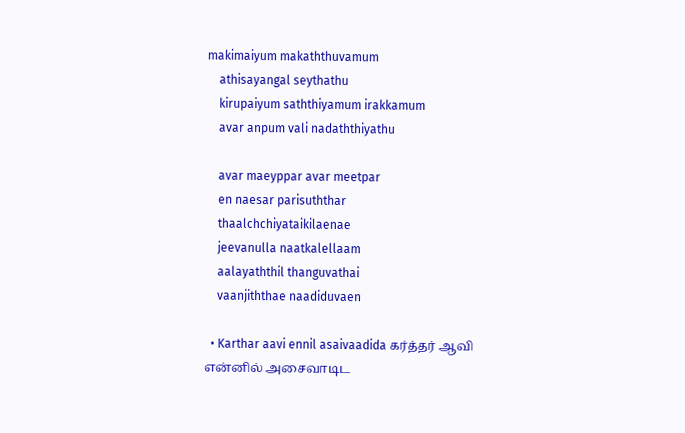makimaiyum makaththuvamum
    athisayangal seythathu
    kirupaiyum saththiyamum irakkamum
    avar anpum vali nadaththiyathu

    avar maeyppar avar meetpar
    en naesar parisuththar
    thaalchchiyataikilaenae
    jeevanulla naatkalellaam
    aalayaththil thanguvathai
    vaanjiththae naadiduvaen

  • Karthar aavi ennil asaivaadida கர்த்தர் ஆவி என்னில் அசைவாடிட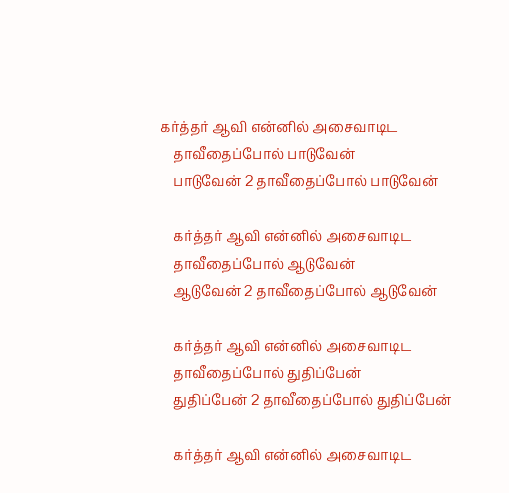கர்த்தர் ஆவி என்னில் அசைவாடிட
    தாவீதைப்போல் பாடுவேன்
    பாடுவேன் 2 தாவீதைப்போல் பாடுவேன்

    கர்த்தர் ஆவி என்னில் அசைவாடிட
    தாவீதைப்போல் ஆடுவேன்
    ஆடுவேன் 2 தாவீதைப்போல் ஆடுவேன்

    கர்த்தர் ஆவி என்னில் அசைவாடிட
    தாவீதைப்போல் துதிப்பேன்
    துதிப்பேன் 2 தாவீதைப்போல் துதிப்பேன்

    கர்த்தர் ஆவி என்னில் அசைவாடிட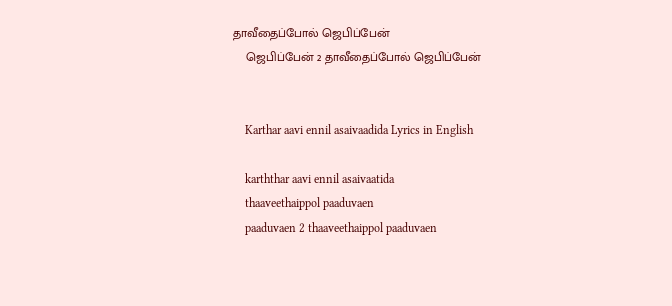தாவீதைப்போல் ஜெபிப்பேன்
    ஜெபிப்பேன் 2 தாவீதைப்போல் ஜெபிப்பேன்


    Karthar aavi ennil asaivaadida Lyrics in English

    karththar aavi ennil asaivaatida
    thaaveethaippol paaduvaen
    paaduvaen 2 thaaveethaippol paaduvaen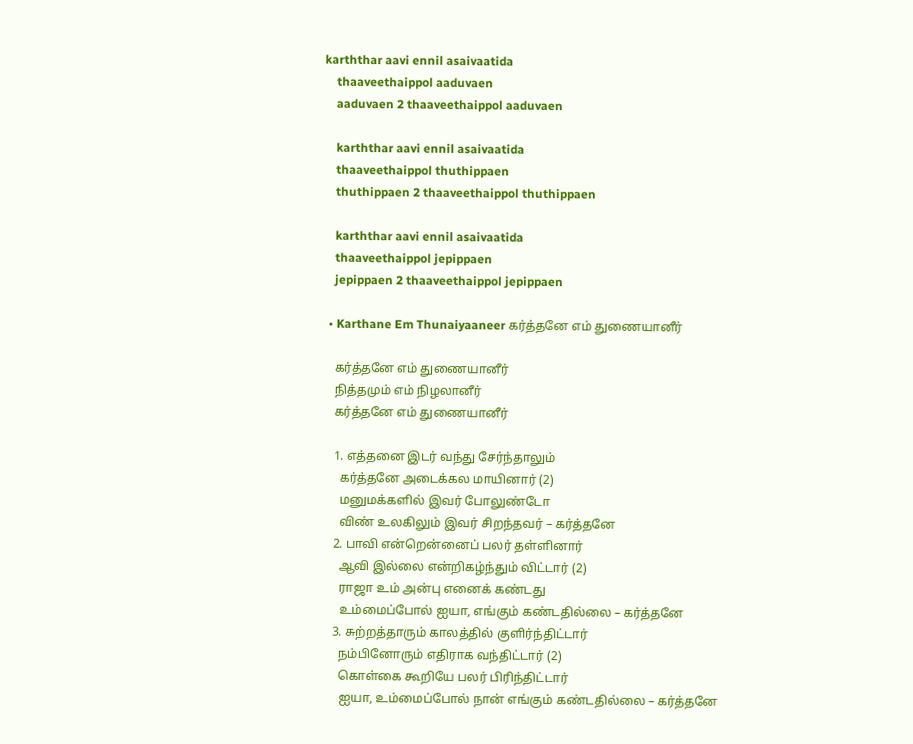karththar aavi ennil asaivaatida
    thaaveethaippol aaduvaen
    aaduvaen 2 thaaveethaippol aaduvaen

    karththar aavi ennil asaivaatida
    thaaveethaippol thuthippaen
    thuthippaen 2 thaaveethaippol thuthippaen

    karththar aavi ennil asaivaatida
    thaaveethaippol jepippaen
    jepippaen 2 thaaveethaippol jepippaen

  • Karthane Em Thunaiyaaneer கர்த்தனே எம் துணையானீர்

    கர்த்தனே எம் துணையானீர்
    நித்தமும் எம் நிழலானீர்
    கர்த்தனே எம் துணையானீர்

    1. எத்தனை இடர் வந்து சேர்ந்தாலும்
      கர்த்தனே அடைக்கல மாயினார் (2)
      மனுமக்களில் இவர் போலுண்டோ
      விண் உலகிலும் இவர் சிறந்தவர் – கர்த்தனே
    2. பாவி என்றென்னைப் பலர் தள்ளினார்
      ஆவி இல்லை என்றிகழ்ந்தும் விட்டார் (2)
      ராஜா உம் அன்பு எனைக் கண்டது
      உம்மைப்போல் ஐயா, எங்கும் கண்டதில்லை – கர்த்தனே
    3. சுற்றத்தாரும் காலத்தில் குளிர்ந்திட்டார்
      நம்பினோரும் எதிராக வந்திட்டார் (2)
      கொள்கை கூறியே பலர் பிரிந்திட்டார்
      ஐயா, உம்மைப்போல் நான் எங்கும் கண்டதில்லை – கர்த்தனே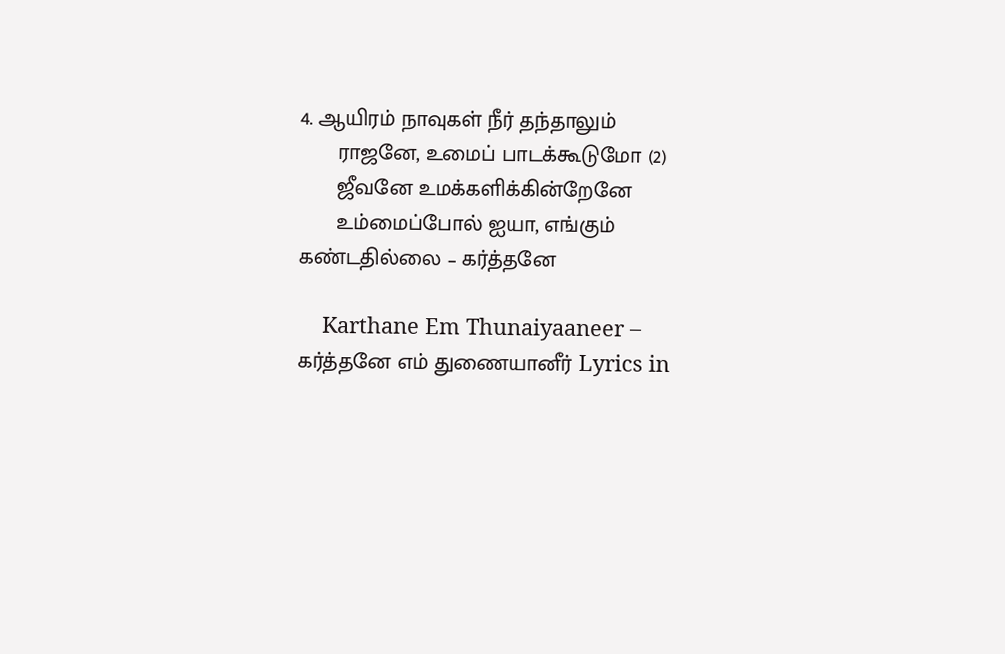4. ஆயிரம் நாவுகள் நீர் தந்தாலும்
      ராஜனே, உமைப் பாடக்கூடுமோ (2)
      ஜீவனே உமக்களிக்கின்றேனே
      உம்மைப்போல் ஐயா, எங்கும் கண்டதில்லை – கர்த்தனே

    Karthane Em Thunaiyaaneer – கர்த்தனே எம் துணையானீர் Lyrics in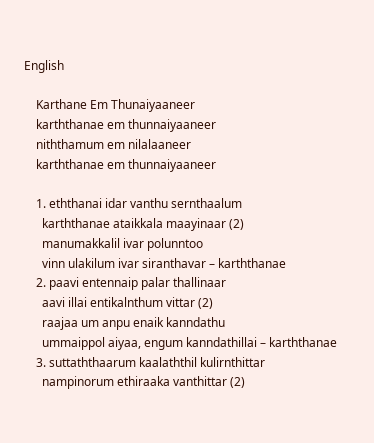English

    Karthane Em Thunaiyaaneer
    karththanae em thunnaiyaaneer
    niththamum em nilalaaneer
    karththanae em thunnaiyaaneer

    1. eththanai idar vanthu sernthaalum
      karththanae ataikkala maayinaar (2)
      manumakkalil ivar polunntoo
      vinn ulakilum ivar siranthavar – karththanae
    2. paavi entennaip palar thallinaar
      aavi illai entikalnthum vittar (2)
      raajaa um anpu enaik kanndathu
      ummaippol aiyaa, engum kanndathillai – karththanae
    3. suttaththaarum kaalaththil kulirnthittar
      nampinorum ethiraaka vanthittar (2)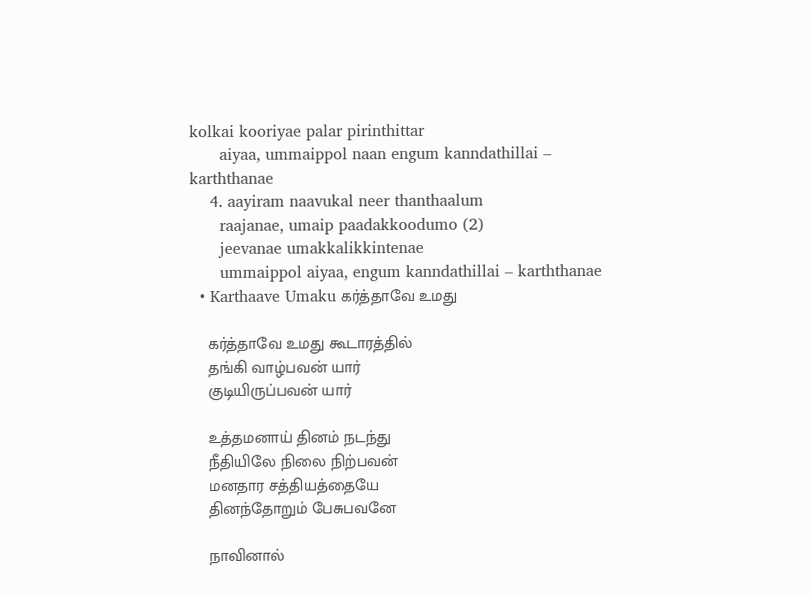kolkai kooriyae palar pirinthittar
      aiyaa, ummaippol naan engum kanndathillai – karththanae
    4. aayiram naavukal neer thanthaalum
      raajanae, umaip paadakkoodumo (2)
      jeevanae umakkalikkintenae
      ummaippol aiyaa, engum kanndathillai – karththanae
  • Karthaave Umaku கர்த்தாவே உமது

    கர்த்தாவே உமது கூடாரத்தில்
    தங்கி வாழ்பவன் யார்
    குடியிருப்பவன் யார்

    உத்தமனாய் தினம் நடந்து
    நீதியிலே நிலை நிற்பவன்
    மனதார சத்தியத்தையே
    தினந்தோறும் பேசுபவனே

    நாவினால்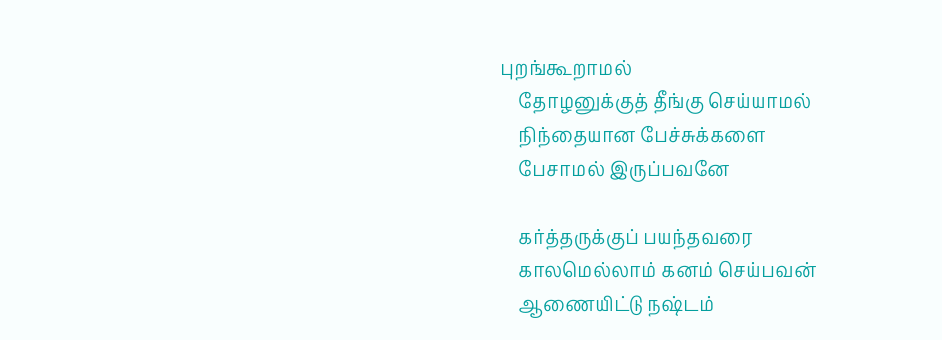புறங்கூறாமல்
    தோழனுக்குத் தீங்கு செய்யாமல்
    நிந்தையான பேச்சுக்களை
    பேசாமல் இருப்பவனே

    கர்த்தருக்குப் பயந்தவரை
    காலமெல்லாம் கனம் செய்பவன்
    ஆணையிட்டு நஷ்டம்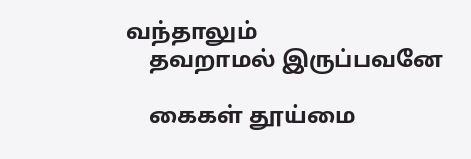வந்தாலும்
    தவறாமல் இருப்பவனே

    கைகள் தூய்மை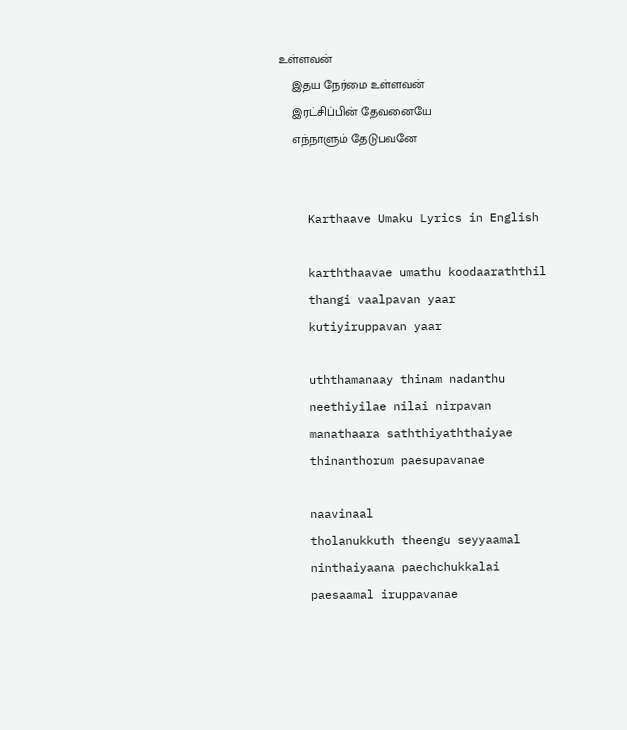உள்ளவன்
    இதய நேர்மை உள்ளவன்
    இரட்சிப்பின் தேவனையே
    எந்நாளும் தேடுபவனே


    Karthaave Umaku Lyrics in English

    karththaavae umathu koodaaraththil
    thangi vaalpavan yaar
    kutiyiruppavan yaar

    uththamanaay thinam nadanthu
    neethiyilae nilai nirpavan
    manathaara saththiyaththaiyae
    thinanthorum paesupavanae

    naavinaal
    tholanukkuth theengu seyyaamal
    ninthaiyaana paechchukkalai
    paesaamal iruppavanae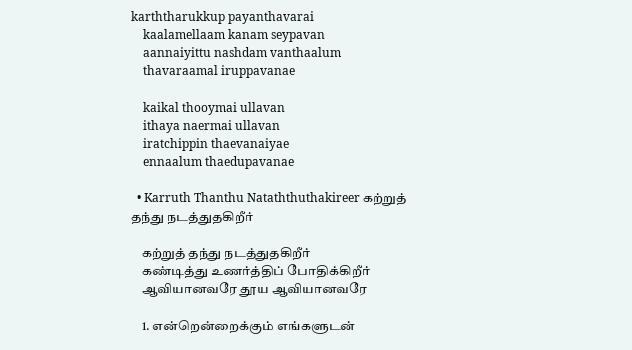karththarukkup payanthavarai
    kaalamellaam kanam seypavan
    aannaiyittu nashdam vanthaalum
    thavaraamal iruppavanae

    kaikal thooymai ullavan
    ithaya naermai ullavan
    iratchippin thaevanaiyae
    ennaalum thaedupavanae

  • Karruth Thanthu Nataththuthakireer கற்றுத் தந்து நடத்துதகிறீர்

    கற்றுத் தந்து நடத்துதகிறீர்
    கண்டித்து உணர்த்திப் போதிக்கிறீர்
    ஆவியானவரே தூய ஆவியானவரே

    1. என்றென்றைக்கும் எங்களுடன்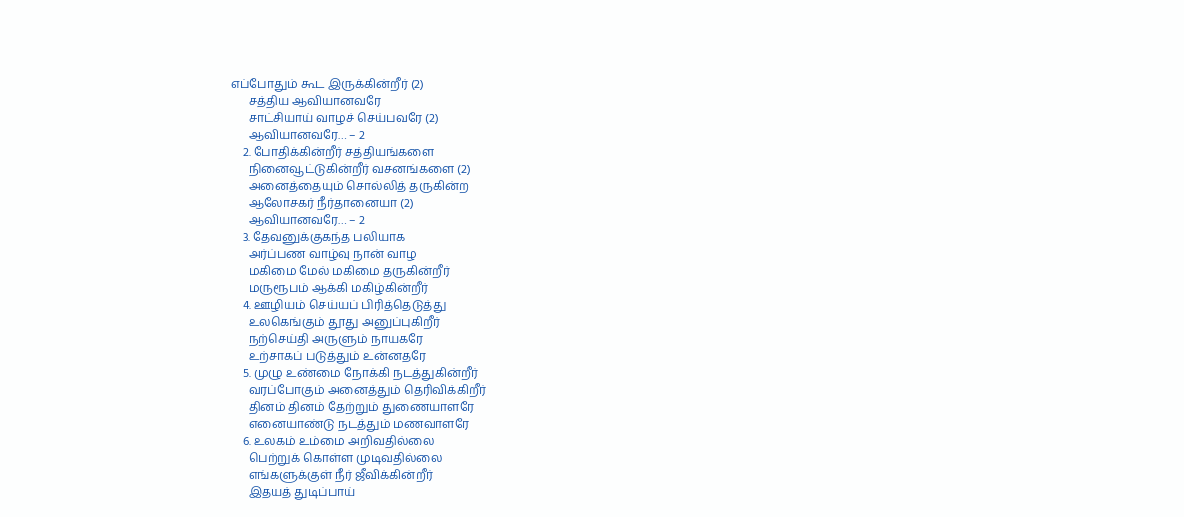எப்போதும் கூட இருக்கின்றீர் (2)
      சத்திய ஆவியானவரே
      சாட்சியாய் வாழச் செய்பவரே (2)
      ஆவியானவரே… – 2
    2. போதிக்கின்றீர் சத்தியங்களை
      நினைவூட்டுகின்றீர் வசனங்களை (2)
      அனைத்தையும் சொல்லித் தருகின்ற
      ஆலோசகர் நீர்தானையா (2)
      ஆவியானவரே… – 2
    3. தேவனுக்குகந்த பலியாக
      அர்ப்பண வாழ்வு நான் வாழ
      மகிமை மேல் மகிமை தருகின்றீர்
      மருரூபம் ஆக்கி மகிழ்கின்றீர்
    4. ஊழியம் செய்யப் பிரித்தெடுத்து
      உலகெங்கும் தூது அனுப்புகிறீர்
      நற்செய்தி அருளும் நாயகரே
      உற்சாகப் படுத்தும் உன்னதரே
    5. முழு உண்மை நோக்கி நடத்துகின்றீர்
      வரப்போகும் அனைத்தும் தெரிவிக்கிறீர்
      தினம் தினம் தேற்றும் துணையாளரே
      எனையாண்டு நடத்தும் மணவாளரே
    6. உலகம் உம்மை அறிவதில்லை
      பெற்றுக் கொள்ள முடிவதில்லை
      எங்களுக்குள் நீர் ஜீவிக்கின்றீர்
      இதயத் துடிப்பாய்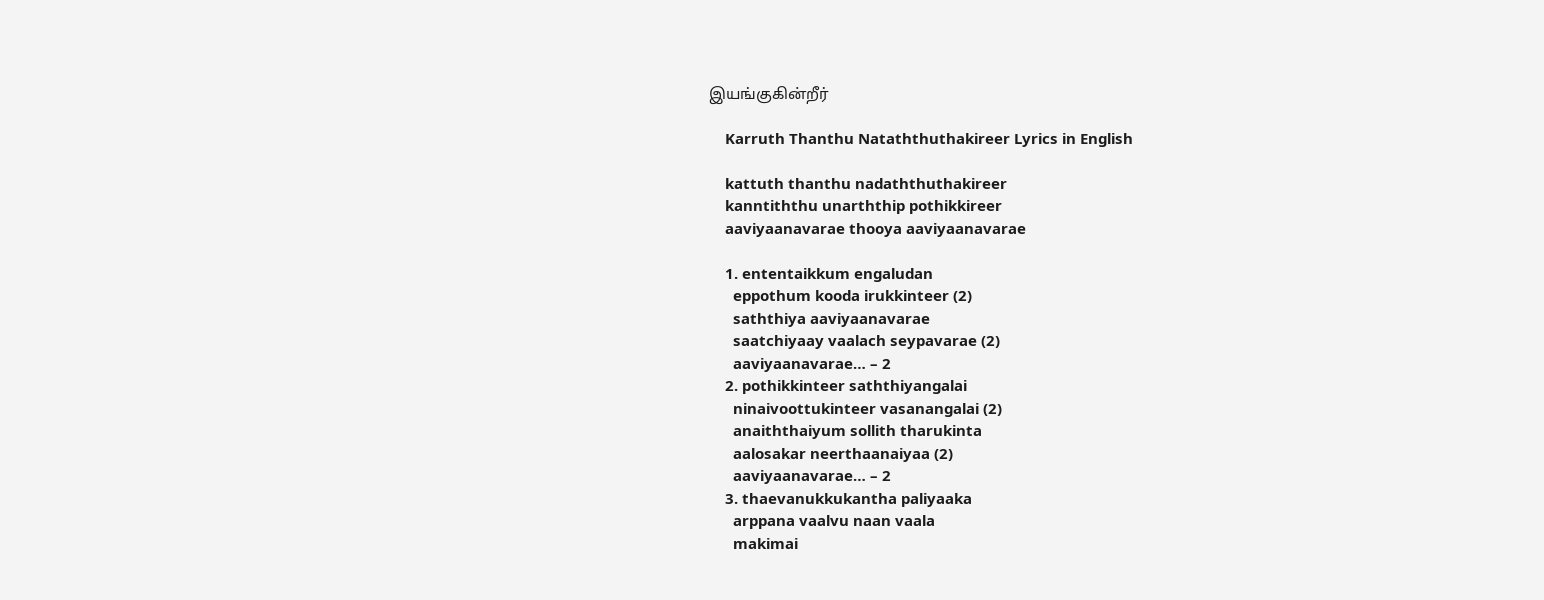இயங்குகின்றீர்

    Karruth Thanthu Nataththuthakireer Lyrics in English

    kattuth thanthu nadaththuthakireer
    kanntiththu unarththip pothikkireer
    aaviyaanavarae thooya aaviyaanavarae

    1. ententaikkum engaludan
      eppothum kooda irukkinteer (2)
      saththiya aaviyaanavarae
      saatchiyaay vaalach seypavarae (2)
      aaviyaanavarae… – 2
    2. pothikkinteer saththiyangalai
      ninaivoottukinteer vasanangalai (2)
      anaiththaiyum sollith tharukinta
      aalosakar neerthaanaiyaa (2)
      aaviyaanavarae… – 2
    3. thaevanukkukantha paliyaaka
      arppana vaalvu naan vaala
      makimai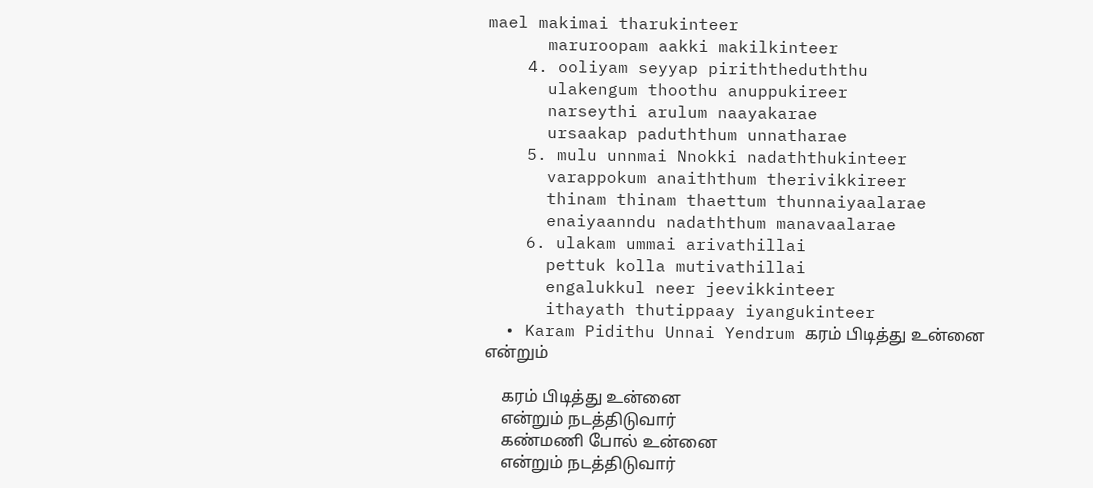mael makimai tharukinteer
      maruroopam aakki makilkinteer
    4. ooliyam seyyap piriththeduththu
      ulakengum thoothu anuppukireer
      narseythi arulum naayakarae
      ursaakap paduththum unnatharae
    5. mulu unnmai Nnokki nadaththukinteer
      varappokum anaiththum therivikkireer
      thinam thinam thaettum thunnaiyaalarae
      enaiyaanndu nadaththum manavaalarae
    6. ulakam ummai arivathillai
      pettuk kolla mutivathillai
      engalukkul neer jeevikkinteer
      ithayath thutippaay iyangukinteer
  • Karam Pidithu Unnai Yendrum கரம் பிடித்து உன்னை என்றும்

    கரம் பிடித்து உன்னை
    என்றும் நடத்திடுவார்
    கண்மணி போல் உன்னை
    என்றும் நடத்திடுவார்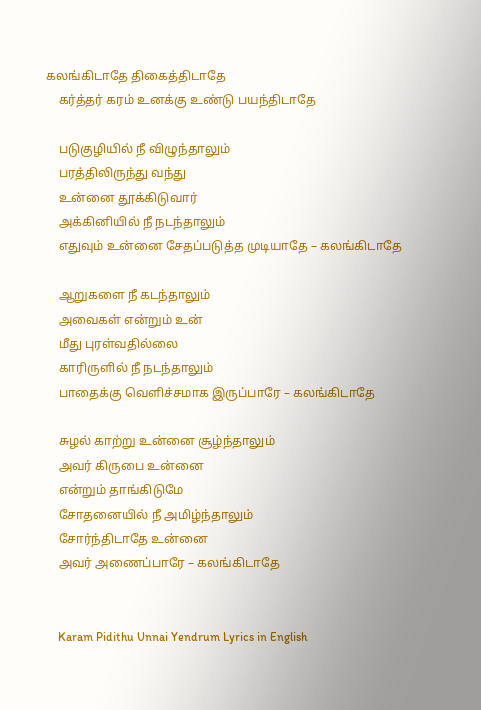கலங்கிடாதே திகைத்திடாதே
    கர்த்தர் கரம் உனக்கு உண்டு பயந்திடாதே

    படுகுழியில் நீ விழுந்தாலும்
    பரத்திலிருந்து வந்து
    உன்னை தூக்கிடுவார்
    அக்கினியில் நீ நடந்தாலும்
    எதுவும் உன்னை சேதப்படுத்த முடியாதே – கலங்கிடாதே

    ஆறுகளை நீ கடந்தாலும்
    அவைகள் என்றும் உன்
    மீது புரள்வதில்லை
    காரிருளில் நீ நடந்தாலும்
    பாதைக்கு வெளிச்சமாக இருப்பாரே – கலங்கிடாதே

    சுழல் காற்று உன்னை சூழ்ந்தாலும்
    அவர் கிருபை உன்னை
    என்றும் தாங்கிடுமே
    சோதனையில் நீ அமிழ்ந்தாலும்
    சோர்ந்திடாதே உன்னை
    அவர் அணைப்பாரே – கலங்கிடாதே


    Karam Pidithu Unnai Yendrum Lyrics in English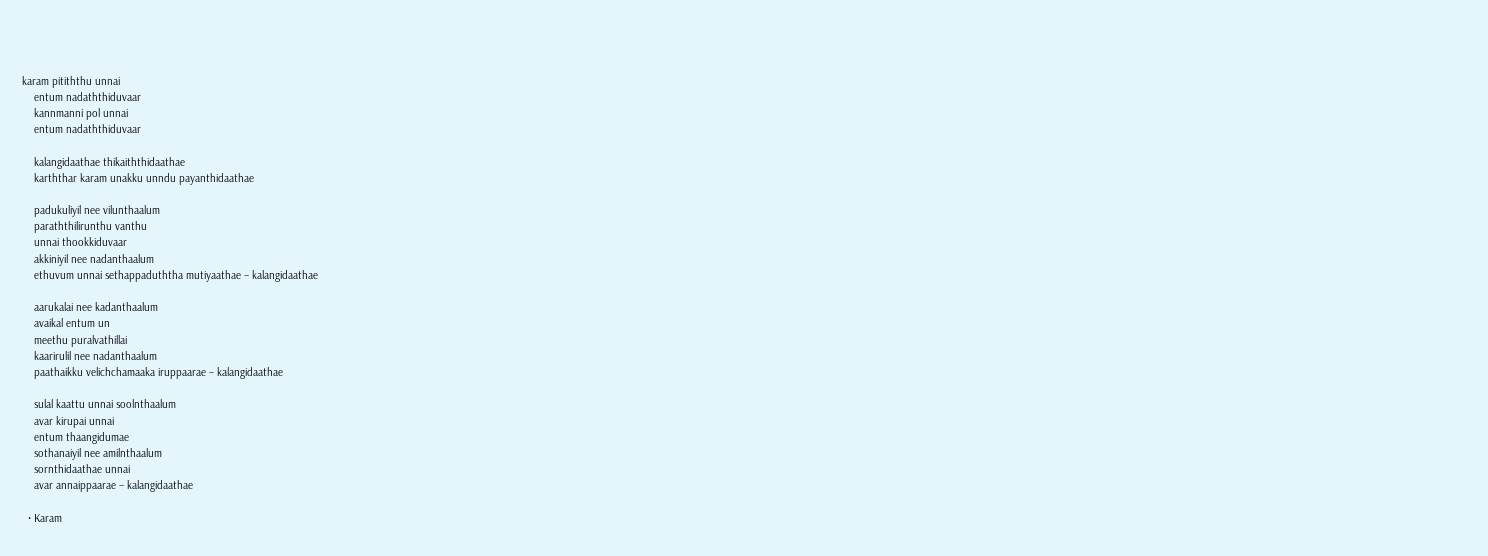karam pitiththu unnai
    entum nadaththiduvaar
    kannmanni pol unnai
    entum nadaththiduvaar

    kalangidaathae thikaiththidaathae
    karththar karam unakku unndu payanthidaathae

    padukuliyil nee vilunthaalum
    paraththilirunthu vanthu
    unnai thookkiduvaar
    akkiniyil nee nadanthaalum
    ethuvum unnai sethappaduththa mutiyaathae – kalangidaathae

    aarukalai nee kadanthaalum
    avaikal entum un
    meethu puralvathillai
    kaarirulil nee nadanthaalum
    paathaikku velichchamaaka iruppaarae – kalangidaathae

    sulal kaattu unnai soolnthaalum
    avar kirupai unnai
    entum thaangidumae
    sothanaiyil nee amilnthaalum
    sornthidaathae unnai
    avar annaippaarae – kalangidaathae

  • Karam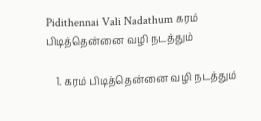Pidithennai Vali Nadathum கரம் பிடித்தென்னை வழி நடத்தும்

    1. கரம் பிடித்தென்னை வழி நடத்தும்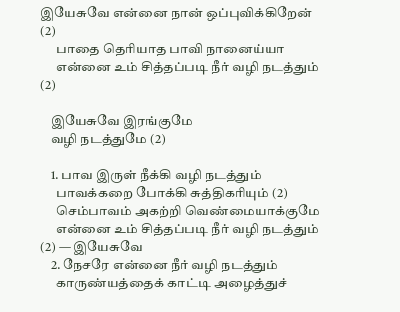இயேசுவே என்னை நான் ஒப்புவிக்கிறேன் (2)
      பாதை தெரியாத பாவி நானைய்யா
      என்னை உம் சித்தப்படி நீர் வழி நடத்தும் (2)

    இயேசுவே இரங்குமே
    வழி நடத்துமே (2)

    1. பாவ இருள் நீக்கி வழி நடத்தும்
      பாவக்கறை போக்கி சுத்திகரியும் (2)
      செம்பாவம் அகற்றி வெண்மையாக்குமே
      என்னை உம் சித்தப்படி நீர் வழி நடத்தும் (2) — இயேசுவே
    2. நேசரே என்னை நீர் வழி நடத்தும்
      காருண்யத்தைக் காட்டி அழைத்துச்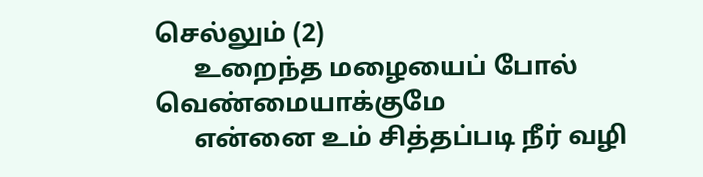செல்லும் (2)
      உறைந்த மழையைப் போல் வெண்மையாக்குமே
      என்னை உம் சித்தப்படி நீர் வழி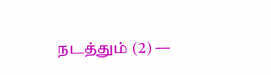நடத்தும் (2) —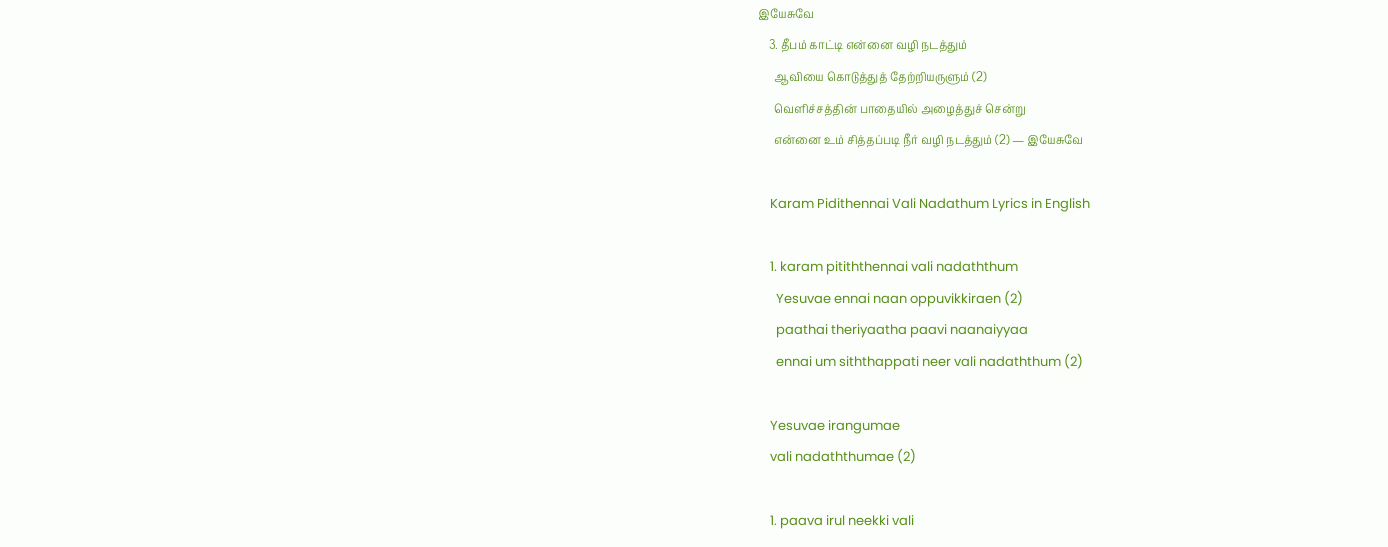இயேசுவே
    3. தீபம் காட்டி என்னை வழி நடத்தும்
      ஆவியை கொடுத்துத் தேற்றியருளும் (2)
      வெளிச்சத்தின் பாதையில் அழைத்துச் சென்று
      என்னை உம் சித்தப்படி நீர் வழி நடத்தும் (2) — இயேசுவே

    Karam Pidithennai Vali Nadathum Lyrics in English

    1. karam pitiththennai vali nadaththum
      Yesuvae ennai naan oppuvikkiraen (2)
      paathai theriyaatha paavi naanaiyyaa
      ennai um siththappati neer vali nadaththum (2)

    Yesuvae irangumae
    vali nadaththumae (2)

    1. paava irul neekki vali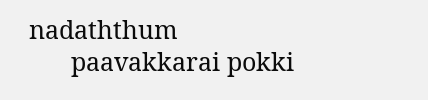nadaththum
      paavakkarai pokki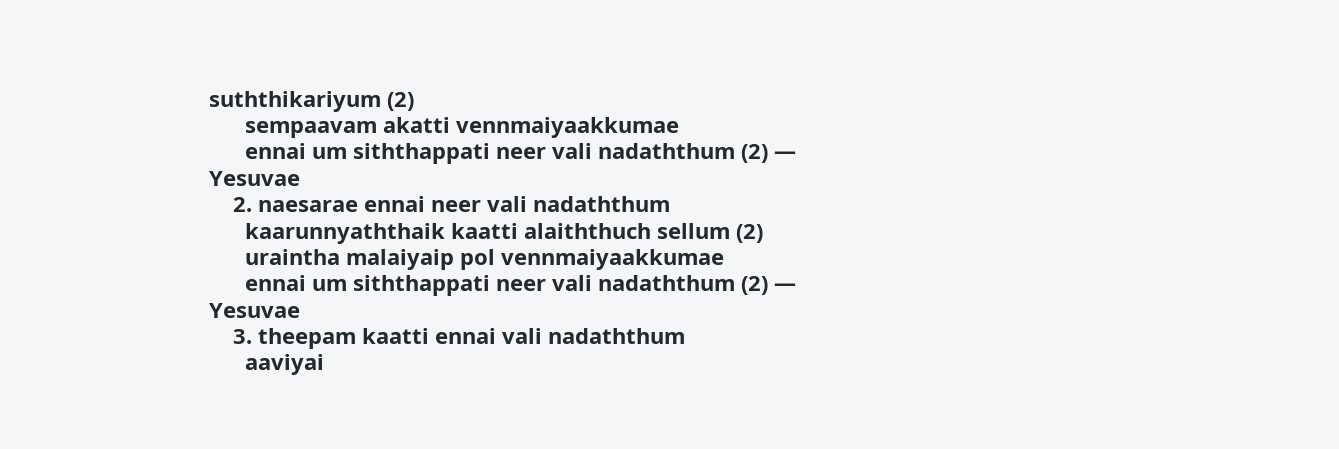suththikariyum (2)
      sempaavam akatti vennmaiyaakkumae
      ennai um siththappati neer vali nadaththum (2) — Yesuvae
    2. naesarae ennai neer vali nadaththum
      kaarunnyaththaik kaatti alaiththuch sellum (2)
      uraintha malaiyaip pol vennmaiyaakkumae
      ennai um siththappati neer vali nadaththum (2) — Yesuvae
    3. theepam kaatti ennai vali nadaththum
      aaviyai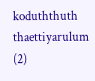koduththuth thaettiyarulum (2)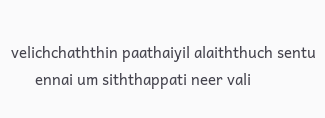velichchaththin paathaiyil alaiththuch sentu
      ennai um siththappati neer vali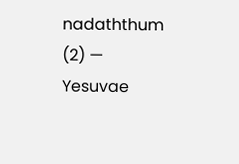nadaththum (2) — Yesuvae